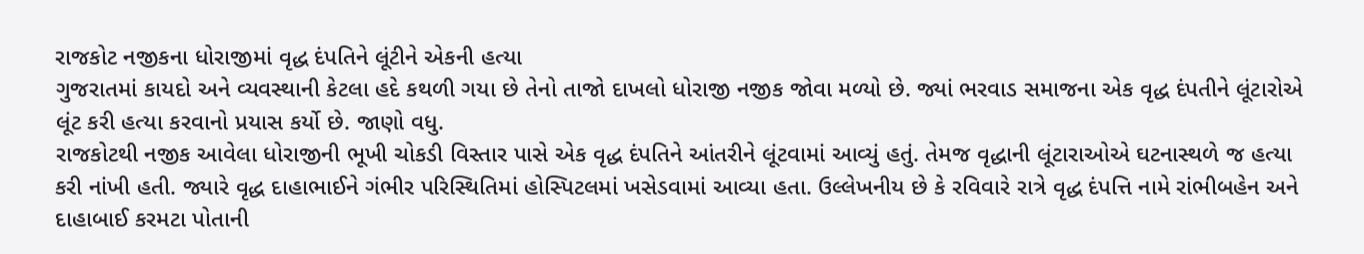રાજકોટ નજીકના ધોરાજીમાં વૃદ્ધ દંપતિને લૂંટીને એકની હત્યા
ગુજરાતમાં કાયદો અને વ્યવસ્થાની કેટલા હદે કથળી ગયા છે તેનો તાજો દાખલો ધોરાજી નજીક જોવા મળ્યો છે. જ્યાં ભરવાડ સમાજના એક વૃદ્ધ દંપતીને લૂંટારોએ લૂંટ કરી હત્યા કરવાનો પ્રયાસ કર્યો છે. જાણો વધુ.
રાજકોટથી નજીક આવેલા ધોરાજીની ભૂખી ચોકડી વિસ્તાર પાસે એક વૃદ્ધ દંપતિને આંતરીને લૂંટવામાં આવ્યું હતું. તેમજ વૃદ્ધાની લૂંટારાઓએ ઘટનાસ્થળે જ હત્યા કરી નાંખી હતી. જ્યારે વૃદ્ધ દાહાભાઈને ગંભીર પરિસ્થિતિમાં હોસ્પિટલમાં ખસેડવામાં આવ્યા હતા. ઉલ્લેખનીય છે કે રવિવારે રાત્રે વૃદ્ધ દંપત્તિ નામે રાંભીબહેન અને દાહાબાઈ કરમટા પોતાની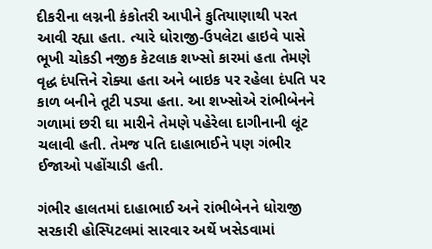દીકરીના લગ્નની કંકોતરી આપીને કુતિયાણાથી પરત આવી રહ્યા હતા. ત્યારે ધોરાજી-ઉપલેટા હાઇવે પાસે ભૂખી ચોકડી નજીક કેટલાક શખ્સો કારમાં હતા તેમણે વૃદ્ધ દંપત્તિને રોક્યા હતા અને બાઇક પર રહેલા દંપતિ પર કાળ બનીને તૂટી પડ્યા હતા. આ શખ્સોએ રાંભીબેનને ગળામાં છરી ઘા મારીને તેમણે પહેરેલા દાગીનાની લૂંટ ચલાવી હતી. તેમજ પતિ દાહાભાઈને પણ ગંભીર ઈજાઓ પહોંચાડી હતી.

ગંભીર હાલતમાં દાહાભાઈ અને રાંભીબેનને ધોરાજી સરકારી હોસ્પિટલમાં સારવાર અર્થે ખસેડવામાં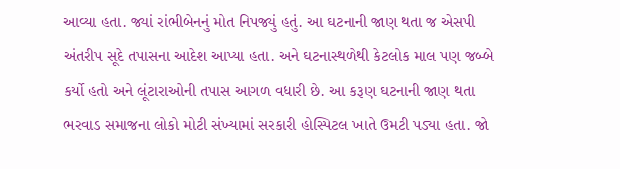આવ્યા હતા. જ્યાં રાંભીબેનનું મોત નિપજ્યું હતું. આ ઘટનાની જાણ થતા જ એસપી અંતરીપ સૂદે તપાસના આદેશ આપ્યા હતા. અને ઘટનાસ્થળેથી કેટલોક માલ પણ જબ્બે કર્યો હતો અને લૂંટારાઓની તપાસ આગળ વધારી છે. આ કરૂણ ઘટનાની જાણ થતા ભરવાડ સમાજના લોકો મોટી સંખ્યામાં સરકારી હોસ્પિટલ ખાતે ઉમટી પડ્યા હતા. જો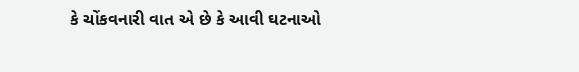કે ચોંકવનારી વાત એ છે કે આવી ઘટનાઓ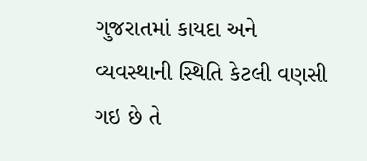ગુજરાતમાં કાયદા અને વ્યવસ્થાની સ્થિતિ કેટલી વણસી ગઇ છે તે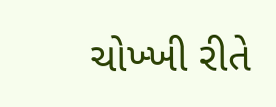ચોખ્ખી રીતે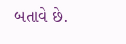બતાવે છે.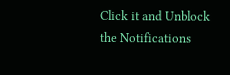Click it and Unblock the Notifications